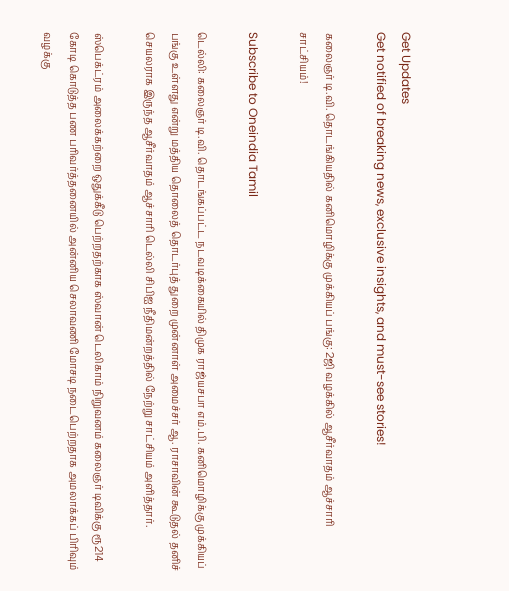Get Updates
Get notified of breaking news, exclusive insights, and must-see stories!

கலைஞர் டி.வி. தொடங்கியதில் கனிமொழிக்கு முக்கியப் பங்கு: 2ஜி வழக்கில் ஆசீர்வாதம் ஆச்சாரி சாட்சியம்!

Subscribe to Oneindia Tamil

டெல்லி: கலைஞர் டி.வி. தொடங்கப்பட்ட நடவடிக்கையில் திமுக ராஜ்யசபா எம்.பி. கனிமொழிக்கு முக்கியப் பங்கு உள்ளது என்று மத்திய தொலைத் தொடர்புத் துறை முன்னாள் அமைச்சர் ஆ. ராசாவின் கூடுதல் தனிச் செயலராக இருந்த ஆசீர்வாதம் ஆச்சாரி டெல்லி சிபிஐ நீதிமன்றத்தில் நேற்று சாட்சியம் அளித்தார்.

ஸ்பெக்ட்ரம் அலைக்கற்றை ஒதுக்கீடு பெற்றதற்காக ஸ்வான் டெலிகாம் நிறுவனம் கலைஞர் டிவிக்கு ரூ214 கோடி கொடுத்த பண பரிவர்த்தனையில் அன்னிய செலாவணி மோசடி நடைபெற்றதாக அமலாக்கப் பிரிவும் வழக்கு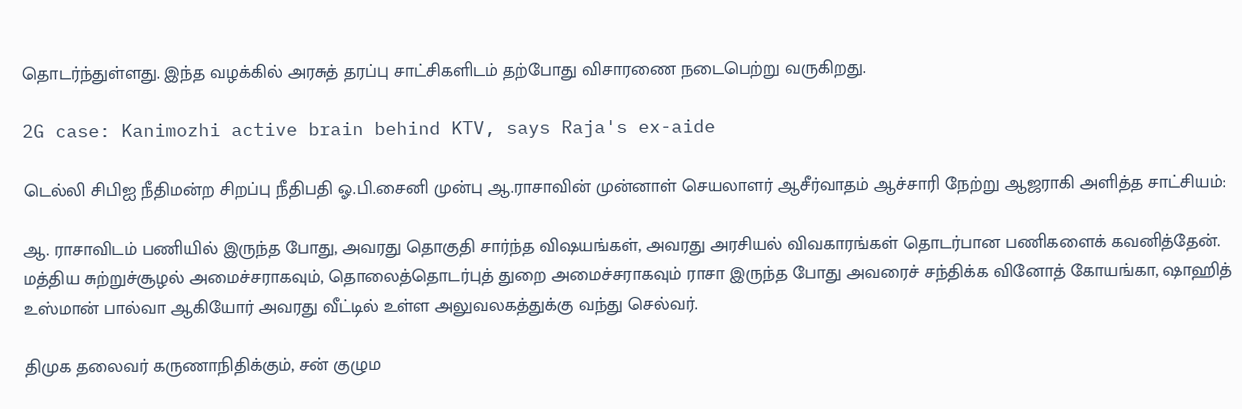தொடர்ந்துள்ளது. இந்த வழக்கில் அரசுத் தரப்பு சாட்சிகளிடம் தற்போது விசாரணை நடைபெற்று வருகிறது.

2G case: Kanimozhi active brain behind KTV, says Raja's ex-aide

டெல்லி சிபிஐ நீதிமன்ற சிறப்பு நீதிபதி ஓ.பி.சைனி முன்பு ஆ.ராசாவின் முன்னாள் செயலாளர் ஆசீர்வாதம் ஆச்சாரி நேற்று ஆஜராகி அளித்த சாட்சியம்:

ஆ. ராசாவிடம் பணியில் இருந்த போது, அவரது தொகுதி சார்ந்த விஷயங்கள், அவரது அரசியல் விவகாரங்கள் தொடர்பான பணிகளைக் கவனித்தேன். மத்திய சுற்றுச்சூழல் அமைச்சராகவும், தொலைத்தொடர்புத் துறை அமைச்சராகவும் ராசா இருந்த போது அவரைச் சந்திக்க வினோத் கோயங்கா, ஷாஹித் உஸ்மான் பால்வா ஆகியோர் அவரது வீட்டில் உள்ள அலுவலகத்துக்கு வந்து செல்வர்.

திமுக தலைவர் கருணாநிதிக்கும், சன் குழும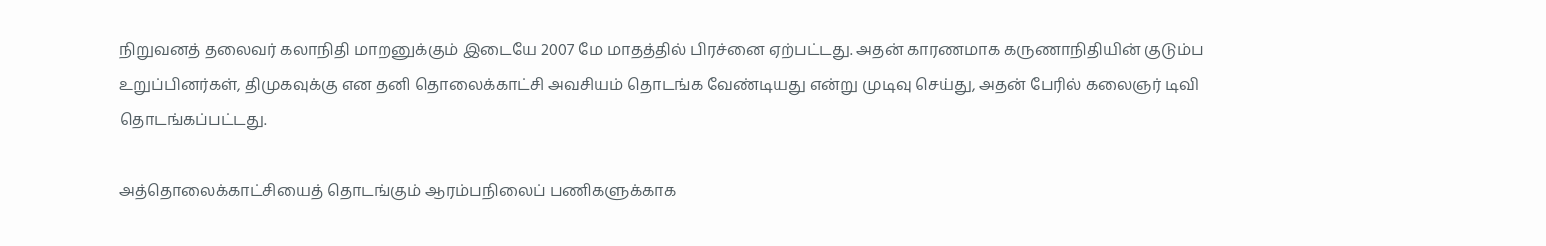நிறுவனத் தலைவர் கலாநிதி மாறனுக்கும் இடையே 2007 மே மாதத்தில் பிரச்னை ஏற்பட்டது. அதன் காரணமாக கருணாநிதியின் குடும்ப உறுப்பினர்கள், திமுகவுக்கு என தனி தொலைக்காட்சி அவசியம் தொடங்க வேண்டியது என்று முடிவு செய்து, அதன் பேரில் கலைஞர் டிவி தொடங்கப்பட்டது.

அத்தொலைக்காட்சியைத் தொடங்கும் ஆரம்பநிலைப் பணிகளுக்காக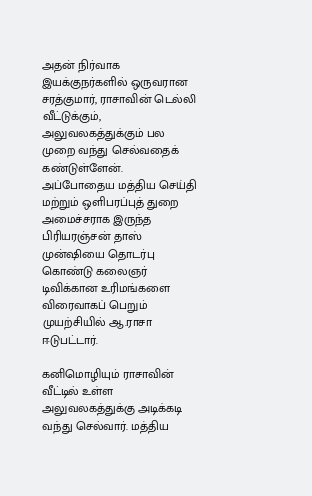அதன் நிர்வாக இயக்குநர்களில் ஒருவரான சரத்குமார், ராசாவின் டெல்லி வீட்டுக்கும், அலுவலகத்துக்கும் பல முறை வந்து செல்வதைக் கண்டுள்ளேன். அப்போதைய மத்திய செய்தி மற்றும் ஒளிபரப்புத் துறை அமைச்சராக இருந்த பிரியரஞ்சன் தாஸ் முன்ஷியை தொடர்பு கொண்டு கலைஞர் டிவிக்கான உரிமங்களை விரைவாகப் பெறும் முயற்சியில் ஆ.ராசா ஈடுபட்டார்.

கனிமொழியும் ராசாவின் வீட்டில் உள்ள அலுவலகத்துக்கு அடிக்கடி வந்து செல்வார். மத்திய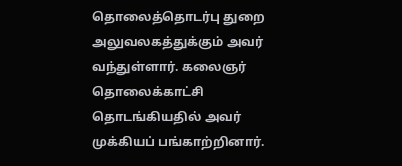தொலைத்தொடர்பு துறை அலுவலகத்துக்கும் அவர் வந்துள்ளார். கலைஞர் தொலைக்காட்சி தொடங்கியதில் அவர் முக்கியப் பங்காற்றினார்.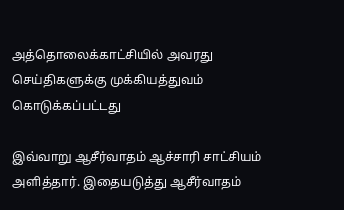அத்தொலைக்காட்சியில் அவரது செய்திகளுக்கு முக்கியத்துவம் கொடுக்கப்பட்டது

இவ்வாறு ஆசீர்வாதம் ஆச்சாரி சாட்சியம் அளித்தார். இதையடுத்து ஆசீர்வாதம்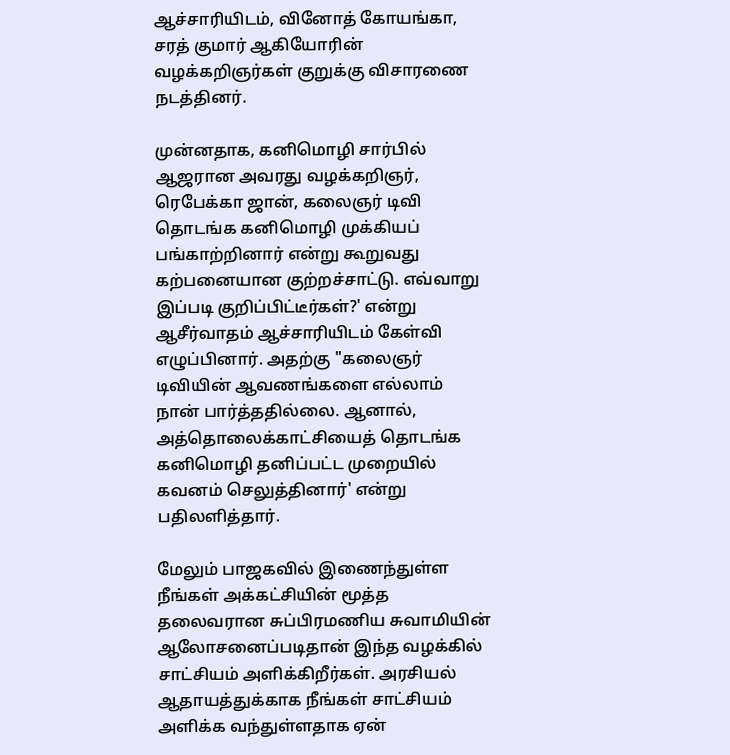ஆச்சாரியிடம், வினோத் கோயங்கா, சரத் குமார் ஆகியோரின் வழக்கறிஞர்கள் குறுக்கு விசாரணை நடத்தினர்.

முன்னதாக, கனிமொழி சார்பில் ஆஜரான அவரது வழக்கறிஞர், ரெபேக்கா ஜான், கலைஞர் டிவி தொடங்க கனிமொழி முக்கியப் பங்காற்றினார் என்று கூறுவது கற்பனையான குற்றச்சாட்டு. எவ்வாறு இப்படி குறிப்பிட்டீர்கள்?' என்று ஆசீர்வாதம் ஆச்சாரியிடம் கேள்வி எழுப்பினார். அதற்கு "கலைஞர் டிவியின் ஆவணங்களை எல்லாம் நான் பார்த்ததில்லை. ஆனால், அத்தொலைக்காட்சியைத் தொடங்க கனிமொழி தனிப்பட்ட முறையில் கவனம் செலுத்தினார்' என்று பதிலளித்தார்.

மேலும் பாஜகவில் இணைந்துள்ள நீங்கள் அக்கட்சியின் மூத்த தலைவரான சுப்பிரமணிய சுவாமியின் ஆலோசனைப்படிதான் இந்த வழக்கில் சாட்சியம் அளிக்கிறீர்கள். அரசியல் ஆதாயத்துக்காக நீங்கள் சாட்சியம் அளிக்க வந்துள்ளதாக ஏன்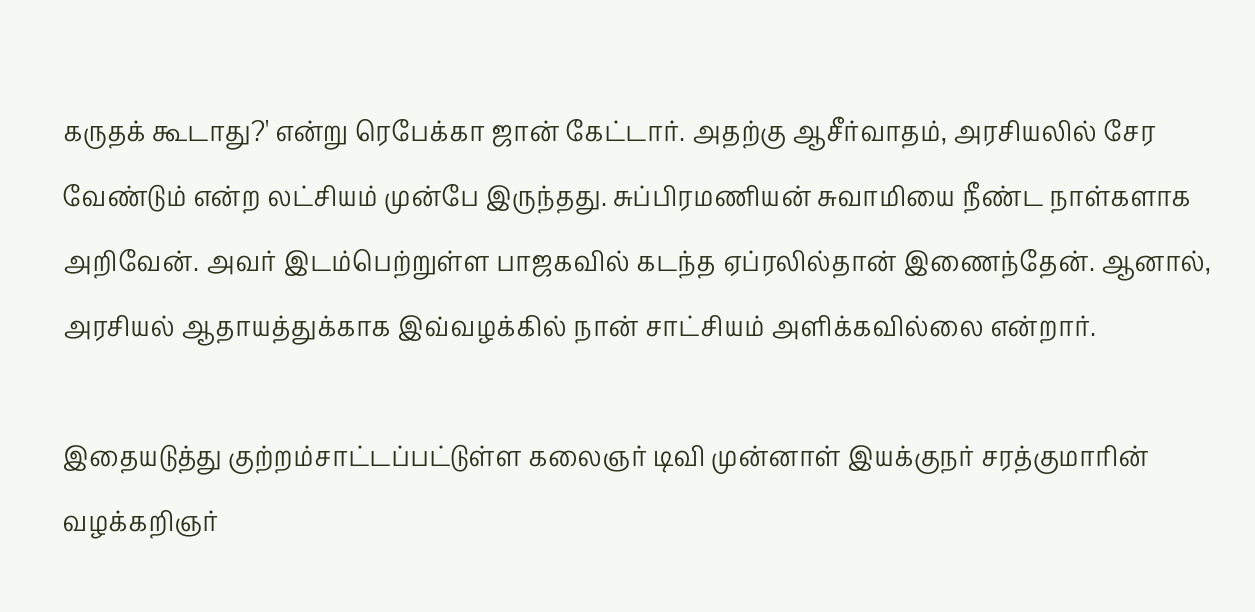கருதக் கூடாது?' என்று ரெபேக்கா ஜான் கேட்டார். அதற்கு ஆசீர்வாதம், அரசியலில் சேர வேண்டும் என்ற லட்சியம் முன்பே இருந்தது. சுப்பிரமணியன் சுவாமியை நீண்ட நாள்களாக அறிவேன். அவர் இடம்பெற்றுள்ள பாஜகவில் கடந்த ஏப்ரலில்தான் இணைந்தேன். ஆனால், அரசியல் ஆதாயத்துக்காக இவ்வழக்கில் நான் சாட்சியம் அளிக்கவில்லை என்றார்.

இதையடுத்து குற்றம்சாட்டப்பட்டுள்ள கலைஞர் டிவி முன்னாள் இயக்குநர் சரத்குமாரின் வழக்கறிஞர்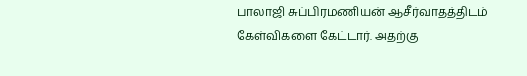பாலாஜி சுப்பிரமணியன் ஆசீர்வாதத்திடம் கேள்விகளை கேட்டார். அதற்கு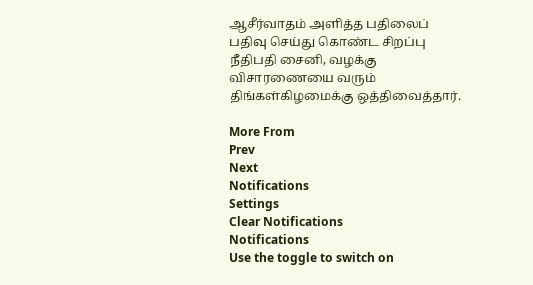ஆசீர்வாதம் அளித்த பதிலைப் பதிவு செய்து கொண்ட சிறப்பு நீதிபதி சைனி, வழக்கு விசாரணையை வரும் திங்கள்கிழமைக்கு ஒத்திவைத்தார்.

More From
Prev
Next
Notifications
Settings
Clear Notifications
Notifications
Use the toggle to switch on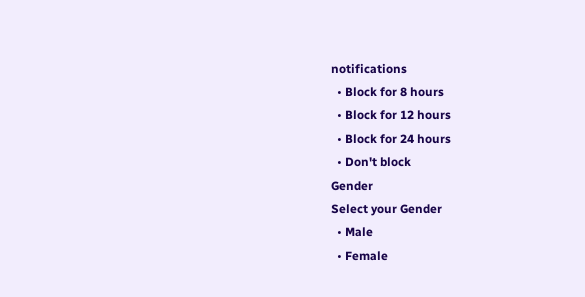notifications
  • Block for 8 hours
  • Block for 12 hours
  • Block for 24 hours
  • Don't block
Gender
Select your Gender
  • Male
  • Female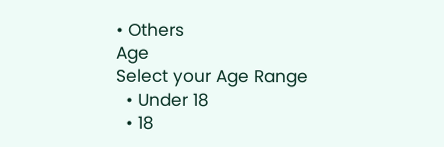• Others
Age
Select your Age Range
  • Under 18
  • 18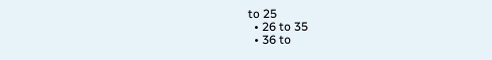to 25
  • 26 to 35
  • 36 to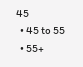45
  • 45 to 55
  • 55+